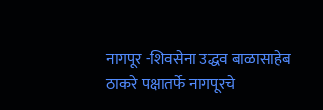नागपूर -शिवसेना उद्धव बाळासाहेब ठाकरे पक्षातर्फे नागपूरचे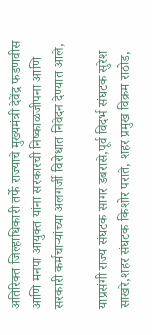अतिरिक्त जिल्हाधिकारी तर्फे राज्याचे मुख्यमंत्री देवेंद्र फडणवीस आणि मनपा आयुक्त यांना सरकारची निष्काळजीपना आणि सरकारी कर्मचाऱ्यांच्या अलगर्जी विरोधात निवेदन देण्यात आले,

याप्रसंगी राज्य संघटक सागर डबरासे,पूर्व विदर्भ संघटक सुरेश साखरे,शहर संघटक किशोर पराते, शहर प्रमुख विक्रम राठोड,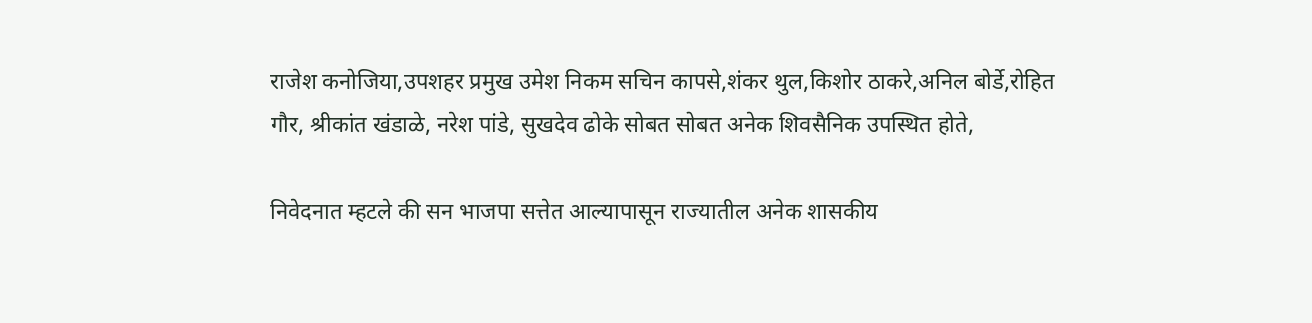राजेश कनोजिया,उपशहर प्रमुख उमेश निकम सचिन कापसे,शंकर थुल,किशोर ठाकरे,अनिल बोर्डे,रोहित गौर, श्रीकांत खंडाळे, नरेश पांडे, सुखदेव ढोके सोबत सोबत अनेक शिवसैनिक उपस्थित होते,

निवेदनात म्हटले की सन भाजपा सत्तेत आल्यापासून राज्यातील अनेक शासकीय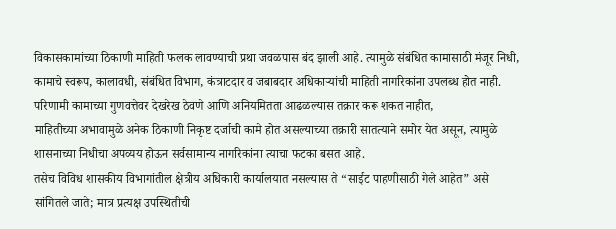विकासकामांच्या ठिकाणी माहिती फलक लावण्याची प्रथा जवळपास बंद झाली आहे. त्यामुळे संबंधित कामासाठी मंजूर निधी, कामाचे स्वरूप, कालावधी, संबंधित विभाग, कंत्राटदार व जबाबदार अधिकाऱ्यांची माहिती नागरिकांना उपलब्ध होत नाही. परिणामी कामाच्या गुणवत्तेवर देखरेख ठेवणे आणि अनियमितता आढळल्यास तक्रार करू शकत नाहीत,
माहितीच्या अभावामुळे अनेक ठिकाणी निकृष्ट दर्जाची कामे होत असल्याच्या तक्रारी सातत्याने समोर येत असून, त्यामुळे शासनाच्या निधीचा अपव्यय होऊन सर्वसामान्य नागरिकांना त्याचा फटका बसत आहे.
तसेच विविध शासकीय विभागांतील क्षेत्रीय अधिकारी कार्यालयात नसल्यास ते “साईट पाहणीसाठी गेले आहेत” असे सांगितले जाते; मात्र प्रत्यक्ष उपस्थितीची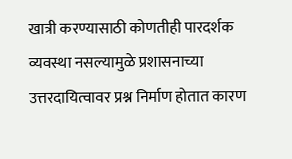खात्री करण्यासाठी कोणतीही पारदर्शक व्यवस्था नसल्यामुळे प्रशासनाच्या उत्तरदायित्वावर प्रश्न निर्माण होतात कारण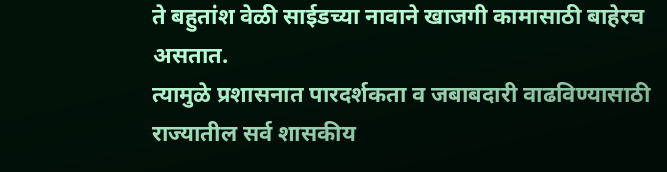ते बहुतांश वेळी साईडच्या नावाने खाजगी कामासाठी बाहेरच असतात.
त्यामुळे प्रशासनात पारदर्शकता व जबाबदारी वाढविण्यासाठी राज्यातील सर्व शासकीय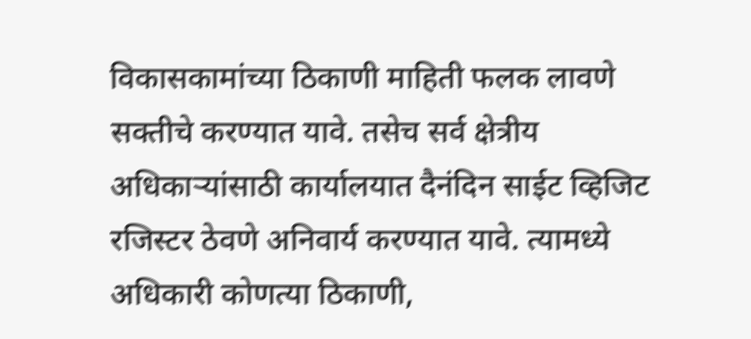विकासकामांच्या ठिकाणी माहिती फलक लावणे सक्तीचे करण्यात यावे. तसेच सर्व क्षेत्रीय अधिकाऱ्यांसाठी कार्यालयात दैनंदिन साईट व्हिजिट रजिस्टर ठेवणे अनिवार्य करण्यात यावे. त्यामध्ये अधिकारी कोणत्या ठिकाणी,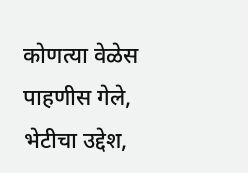कोणत्या वेळेस पाहणीस गेले, भेटीचा उद्देश,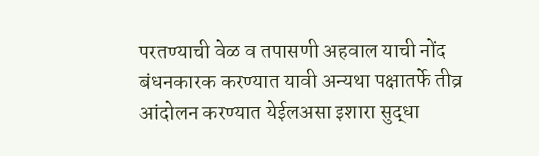परतण्याची वेळ व तपासणी अहवाल याची नोंद बंधनकारक करण्यात यावी अन्यथा पक्षातर्फे तीव्र आंदोलन करण्यात येईलअसा इशारा सुद्धा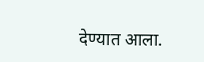देण्यात आला.